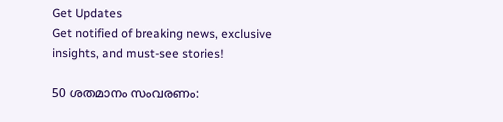Get Updates
Get notified of breaking news, exclusive insights, and must-see stories!

50 ശതമാനം സംവരണം: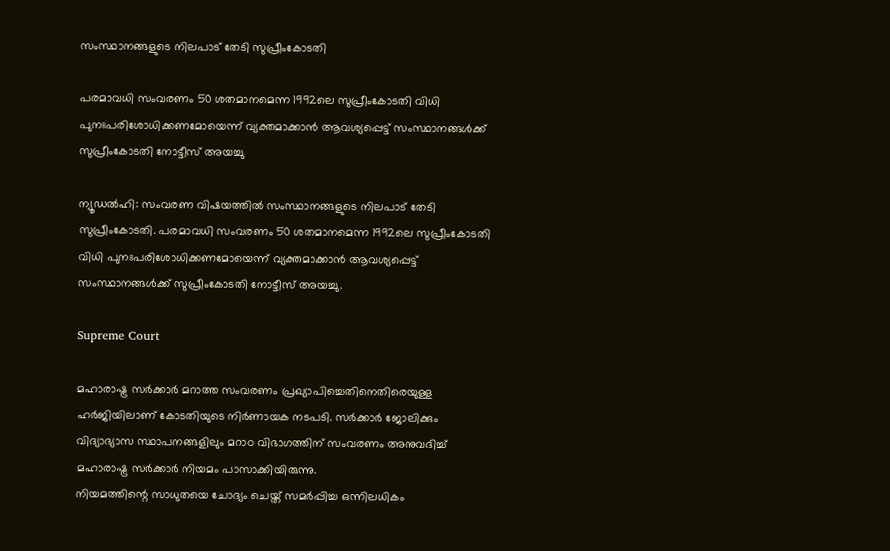സംസ്ഥാനങ്ങളുടെ നിലപാട് തേടി സുപ്രീംകോടതി

പരമാവധി സംവരണം 50 ശതമാനമെന്ന 1992ലെ സുപ്രീംകോടതി വിധി പുനഃപരിശോധിക്കണമോയെന്ന് വ്യക്തമാക്കാൻ ആവശ്യപ്പെട്ട് സംസ്ഥാനങ്ങൾക്ക് സുപ്രീംകോടതി നോട്ടീസ് അയച്ചു

ന്യൂഡൽഹി: സംവരണ വിഷയത്തിൽ സംസ്ഥാനങ്ങളുടെ നിലപാട് തേടി സുപ്രീംകോടതി. പരമാവധി സംവരണം 50 ശതമാനമെന്ന 1992ലെ സുപ്രീംകോടതി വിധി പുനഃപരിശോധിക്കണമോയെന്ന് വ്യക്തമാക്കാൻ ആവശ്യപ്പെട്ട് സംസ്ഥാനങ്ങൾക്ക് സുപ്രീംകോടതി നോട്ടീസ് അയച്ചു.

Supreme Court

മഹാരാഷ്ട്ര സര്‍ക്കാര്‍ മറാത്ത സംവരണം പ്രഖ്യാപിച്ചെതിനെതിരെയുള്ള ഹര്‍ജിയിലാണ് കോടതിയുടെ നിര്‍ണായക നടപടി. സർക്കാർ ജോലിക്കും വിദ്യാഭ്യാസ സ്ഥാപനങ്ങളിലും മറാഠ വിഭാഗത്തിന് സംവരണം അനുവദിച്ച് മഹാരാഷ്ട്ര സർക്കാർ നിയമം പാസാക്കിയിരുന്നു.
നിയമത്തിന്റെ സാധുതയെ ചോദ്യം ചെയ്ത് സമർപ്പിച്ച ഒന്നിലധികം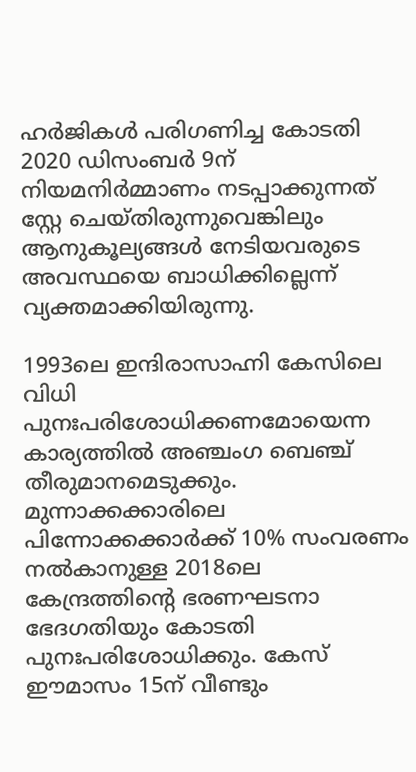ഹർജികൾ പരിഗണിച്ച കോടതി 2020 ഡിസംബർ 9ന് നിയമനിർമ്മാണം നടപ്പാക്കുന്നത് സ്റ്റേ ചെയ്തിരുന്നുവെങ്കിലും ആനുകൂല്യങ്ങൾ നേടിയവരുടെ അവസ്ഥയെ ബാധിക്കില്ലെന്ന് വ്യക്തമാക്കിയിരുന്നു.

1993ലെ ഇന്ദിരാസാഹ്നി കേസിലെ വിധി പുനഃപരിശോധിക്കണമോയെന്ന കാര്യത്തില്‍ അഞ്ചംഗ ബെഞ്ച് തീരുമാനമെടുക്കും. മുന്നാക്കക്കാരിലെ പിന്നോക്കക്കാര്‍ക്ക് 10% സംവരണം നല്‍കാനുള്ള 2018ലെ കേന്ദ്രത്തിന്റെ ഭരണഘടനാ ഭേദഗതിയും കോടതി പുനഃപരിശോധിക്കും. കേസ് ഈമാസം 15ന് വീണ്ടും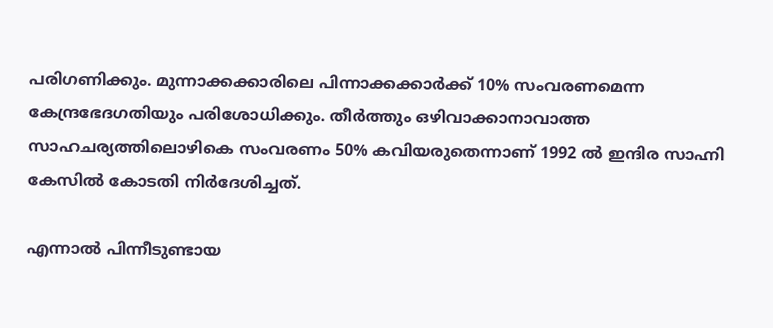പരിഗണിക്കും. മുന്നാക്കക്കാരിലെ പിന്നാക്കക്കാര്‍ക്ക് 10% സംവരണമെന്ന കേന്ദ്രഭേദഗതിയും പരിശോധിക്കും. തീർത്തും ഒഴിവാക്കാനാവാത്ത സാഹചര്യത്തിലൊഴികെ സംവരണം 50% കവിയരുതെന്നാണ് 1992 ൽ ഇന്ദിര സാഹ്നി കേസിൽ കോടതി നിർദേശിച്ചത്.

എന്നാൽ പിന്നീടുണ്ടായ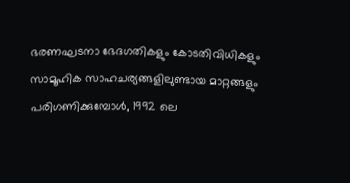ഭരണഘടനാ ഭേദഗതികളും കോടതിവിധികളും സാമൂഹിക സാഹചര്യങ്ങളിലുണ്ടായ മാറ്റങ്ങളും പരിഗണിക്കുമ്പോൾ, 1992 ലെ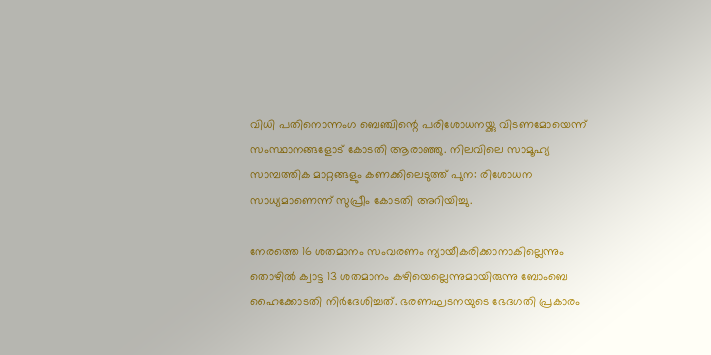വിധി പതിനൊന്നംഗ ബെഞ്ചിന്റെ പരിശോധനയ്ക്കു വിടണമോയെന്ന് സംസ്ഥാനങ്ങളോട് കോടതി ആരാഞ്ഞു. നിലവിലെ സാമൂഹ്യ സാമ്പത്തിക മാറ്റങ്ങളും കണക്കിലെടുത്ത് പുന: രിശോധന സാധ്യമാണെന്ന് സുപ്രീം കോടതി അറിയിച്ചു.

നേരത്തെ 16 ശതമാനം സംവരണം ന്യായീകരിക്കാനാകില്ലെന്നും തൊഴിൽ ക്വാട്ട 13 ശതമാനം കഴിയെല്ലെന്നുമായിരുന്നു ബോംബെ ഹൈക്കോടതി നിർദേശിച്ചത്. ഭരണഘടനയുടെ ഭേദഗതി പ്രകാരം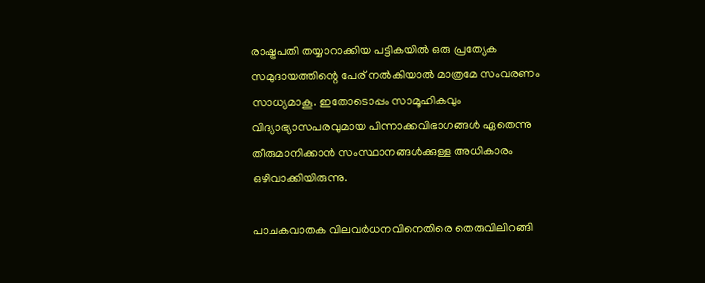രാഷ്ട്രപതി തയ്യാറാക്കിയ പട്ടികയിൽ ഒരു പ്രത്യേക സമുദായത്തിന്റെ പേര് നൽകിയാൽ മാത്രമേ സംവരണം സാധ്യമാകൂ. ഇതോടൊപ്പം സാമൂഹികവും വിദ്യാഭ്യാസപരവുമായ പിന്നാക്കവിഭാഗങ്ങൾ ഏതെന്നു തീരുമാനിക്കാൻ സംസ്ഥാനങ്ങൾക്കുള്ള അധികാരം ഒഴിവാക്കിയിരുന്നു.

പാചകവാതക വിലവർധനവിനെതിരെ തെരുവിലിറങ്ങി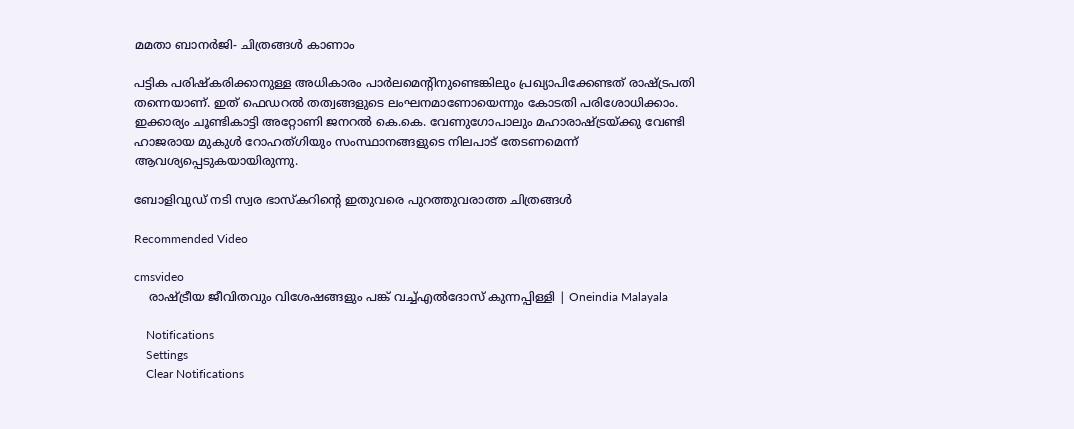മമതാ ബാനർജി- ചിത്രങ്ങൾ കാണാം

പട്ടിക പരിഷ്കരിക്കാനുള്ള അധികാരം പാർലമെന്റിനുണ്ടെങ്കിലും പ്രഖ്യാപിക്കേണ്ടത് രാഷ്ട്രപതി തന്നെയാണ്. ഇത് ഫെഡറൽ തത്വങ്ങളുടെ ലംഘനമാണോയെന്നും കോടതി പരിശോധിക്കാം. ഇക്കാര്യം ചൂണ്ടികാട്ടി അറ്റോണി ജനറൽ കെ.കെ. വേണുഗോപാലും മഹാരാഷ്ട്രയ്ക്കു വേണ്ടി ഹാജരായ മുകുൾ റോഹത്ഗിയും സംസ്ഥാനങ്ങളുടെ നിലപാട് തേടണമെന്ന് ആവശ്യപ്പെടുകയായിരുന്നു.

ബോളിവുഡ് നടി സ്വര ഭാസ്‌കറിന്റെ ഇതുവരെ പുറത്തുവരാത്ത ചിത്രങ്ങള്‍

Recommended Video

cmsvideo
    രാഷ്ട്രീയ ജീവിതവും വിശേഷങ്ങളും പങ്ക് വച്ച്എല്‍ദോസ് കുന്നപ്പിള്ളി | Oneindia Malayala

    Notifications
    Settings
    Clear Notifications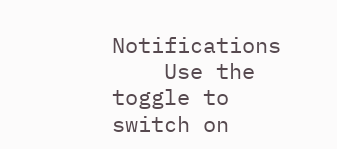Notifications
    Use the toggle to switch on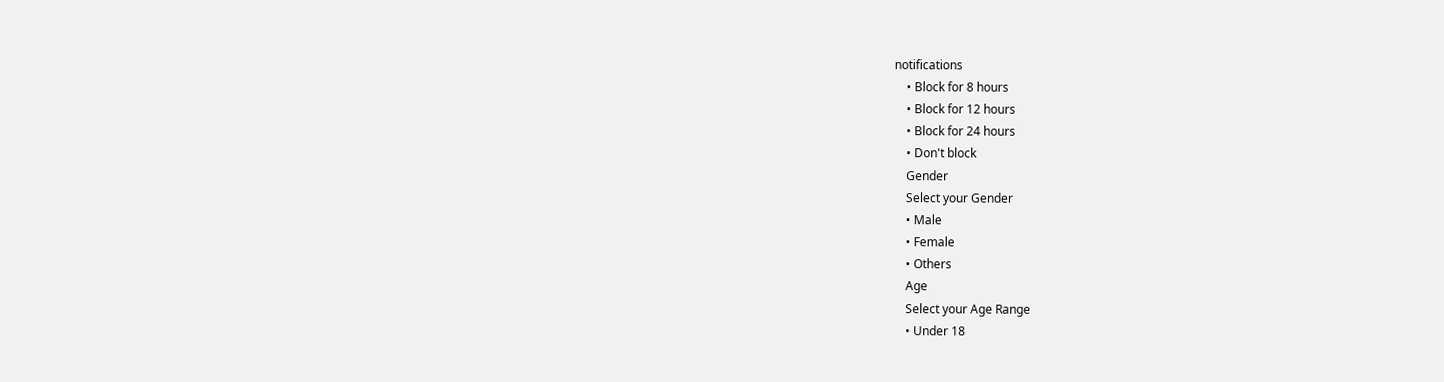notifications
    • Block for 8 hours
    • Block for 12 hours
    • Block for 24 hours
    • Don't block
    Gender
    Select your Gender
    • Male
    • Female
    • Others
    Age
    Select your Age Range
    • Under 18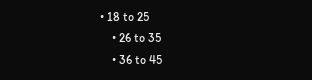• 18 to 25
    • 26 to 35
    • 36 to 45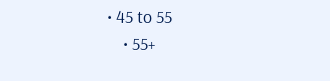• 45 to 55
    • 55+